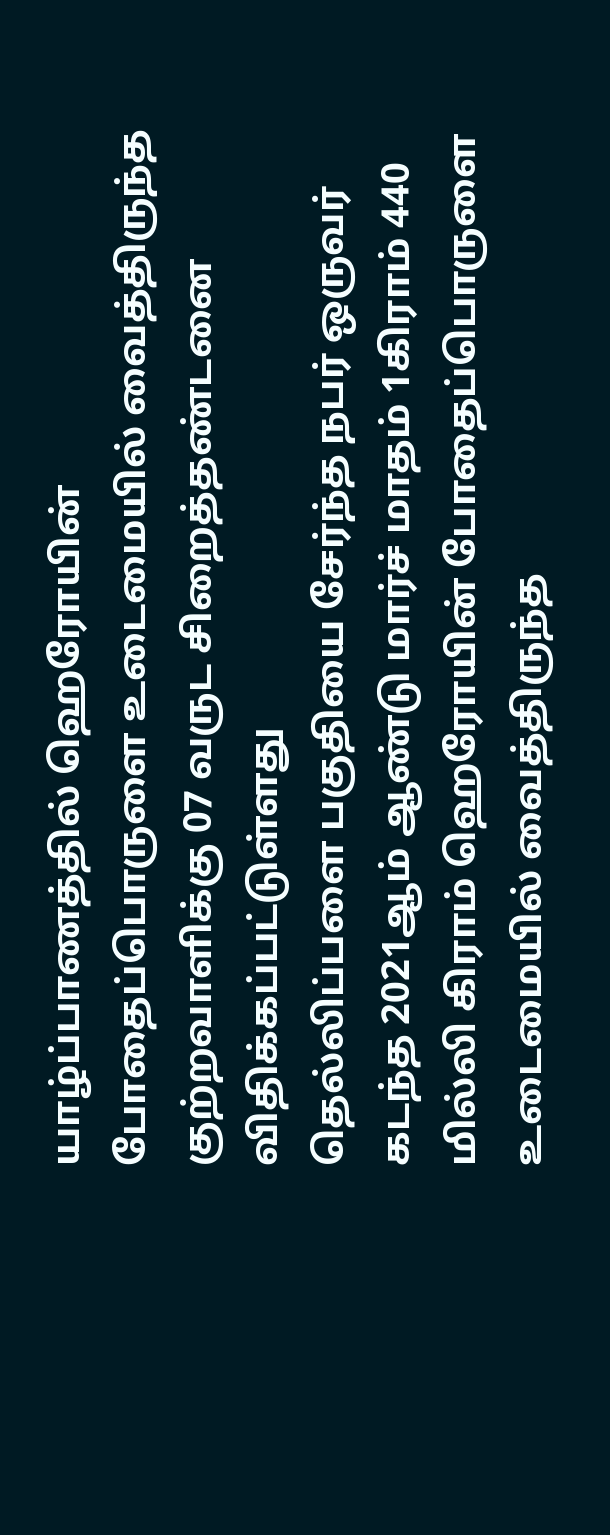யாழ்ப்பாணத்தில் ஹெரோயின் போதைப்பொருளை உடைமையில் வைத்திருந்த குற்றவாளிக்கு 07 வருட சிறைத்தண்டனை விதிக்கப்பட்டுள்ளது
தெல்லிப்பளை பகுதியை சேர்ந்த நபர் ஒருவர் கடந்த 2021ஆம் ஆண்டு மார்ச் மாதம் 1கிராம் 440 மில்லி கிராம் ஹெரோயின் போதைப்பொருளை உடைமையில் வைத்திருந்த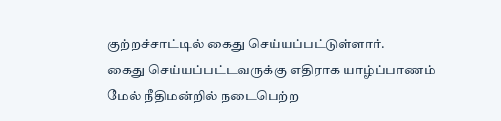குற்றச்சாட்டில் கைது செய்யப்பட்டுள்ளார்.
கைது செய்யப்பட்டவருக்கு எதிராக யாழ்ப்பாணம் மேல் நீதிமன்றில் நடைபெற்ற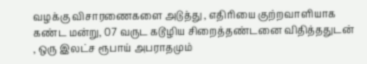வழக்கு விசாரணைகளை அடுத்து , எதிரியை குற்றவாளியாக கண்ட மன்று, 07 வருட கடூழிய சிறைத்தண்டனை விதித்ததுடன் , ஒரு இலட்ச ரூபாய் அபராதமும்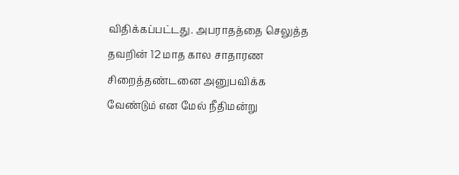விதிக்கப்பட்டது. அபராதத்தை செலுத்த தவறின் 12 மாத கால சாதாரண சிறைத்தண்டனை அனுபவிக்க வேண்டும் என மேல் நீதிமன்று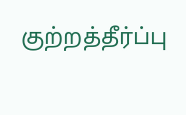குற்றத்தீர்ப்பு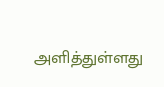அளித்துள்ளது